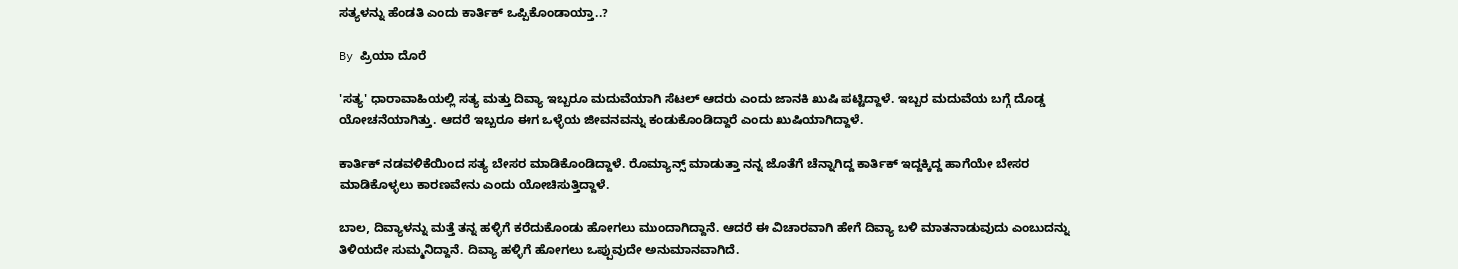ಸತ್ಯಳನ್ನು ಹೆಂಡತಿ ಎಂದು ಕಾರ್ತಿಕ್ ಒಪ್ಪಿಕೊಂಡಾಯ್ತಾ..?

By ಪ್ರಿಯಾ ದೊರೆ

'ಸತ್ಯ' ಧಾರಾವಾಹಿಯಲ್ಲಿ ಸತ್ಯ ಮತ್ತು ದಿವ್ಯಾ ಇಬ್ಬರೂ ಮದುವೆಯಾಗಿ ಸೆಟಲ್ ಆದರು ಎಂದು ಜಾನಕಿ ಖುಷಿ ಪಟ್ಟಿದ್ದಾಳೆ. ಇಬ್ಬರ ಮದುವೆಯ ಬಗ್ಗೆ ದೊಡ್ಡ ಯೋಚನೆಯಾಗಿತ್ತು. ಆದರೆ ಇಬ್ಬರೂ ಈಗ ಒಳ್ಳೆಯ ಜೀವನವನ್ನು ಕಂಡುಕೊಂಡಿದ್ದಾರೆ ಎಂದು ಖುಷಿಯಾಗಿದ್ದಾಳೆ.

ಕಾರ್ತಿಕ್ ನಡವಳಿಕೆಯಿಂದ ಸತ್ಯ ಬೇಸರ ಮಾಡಿಕೊಂಡಿದ್ದಾಳೆ. ರೊಮ್ಯಾನ್ಸ್ ಮಾಡುತ್ತಾ ನನ್ನ ಜೊತೆಗೆ ಚೆನ್ನಾಗಿದ್ದ ಕಾರ್ತಿಕ್ ಇದ್ದಕ್ಕಿದ್ದ ಹಾಗೆಯೇ ಬೇಸರ ಮಾಡಿಕೊಳ್ಳಲು ಕಾರಣವೇನು ಎಂದು ಯೋಚಿಸುತ್ತಿದ್ದಾಳೆ.

ಬಾಲ, ದಿವ್ಯಾಳನ್ನು ಮತ್ತೆ ತನ್ನ ಹಳ್ಳಿಗೆ ಕರೆದುಕೊಂಡು ಹೋಗಲು ಮುಂದಾಗಿದ್ದಾನೆ. ಆದರೆ ಈ ವಿಚಾರವಾಗಿ ಹೇಗೆ ದಿವ್ಯಾ ಬಳಿ ಮಾತನಾಡುವುದು ಎಂಬುದನ್ನು ತಿಳಿಯದೇ ಸುಮ್ಮನಿದ್ದಾನೆ. ದಿವ್ಯಾ ಹಳ್ಳಿಗೆ ಹೋಗಲು ಒಪ್ಪುವುದೇ ಅನುಮಾನವಾಗಿದೆ.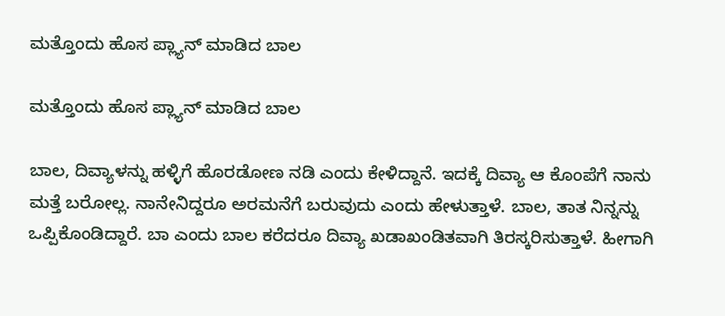ಮತ್ತೊಂದು ಹೊಸ ಪ್ಲ್ಯಾನ್ ಮಾಡಿದ ಬಾಲ

ಮತ್ತೊಂದು ಹೊಸ ಪ್ಲ್ಯಾನ್ ಮಾಡಿದ ಬಾಲ

ಬಾಲ, ದಿವ್ಯಾಳನ್ನು ಹಳ್ಳಿಗೆ ಹೊರಡೋಣ ನಡಿ ಎಂದು ಕೇಳಿದ್ದಾನೆ. ಇದಕ್ಕೆ ದಿವ್ಯಾ ಆ ಕೊಂಪೆಗೆ ನಾನು ಮತ್ತೆ ಬರೋಲ್ಲ. ನಾನೇನಿದ್ದರೂ ಅರಮನೆಗೆ ಬರುವುದು ಎಂದು ಹೇಳುತ್ತಾಳೆ. ಬಾಲ, ತಾತ ನಿನ್ನನ್ನು ಒಪ್ಪಿಕೊಂಡಿದ್ದಾರೆ. ಬಾ ಎಂದು ಬಾಲ ಕರೆದರೂ ದಿವ್ಯಾ ಖಡಾಖಂಡಿತವಾಗಿ ತಿರಸ್ಕರಿಸುತ್ತಾಳೆ. ಹೀಗಾಗಿ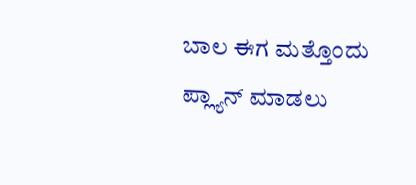ಬಾಲ ಈಗ ಮತ್ತೊಂದು ಪ್ಲ್ಯಾನ್ ಮಾಡಲು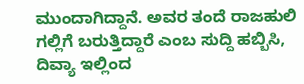ಮುಂದಾಗಿದ್ದಾನೆ. ಅವರ ತಂದೆ ರಾಜಹುಲಿ ಗಲ್ಲಿಗೆ ಬರುತ್ತಿದ್ದಾರೆ ಎಂಬ ಸುದ್ದಿ ಹಬ್ಬಿಸಿ, ದಿವ್ಯಾ ಇಲ್ಲಿಂದ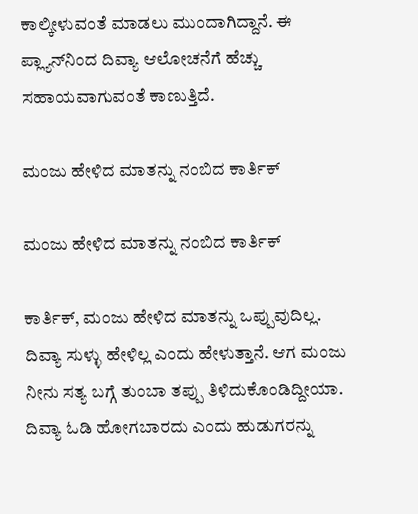ಕಾಲ್ಕೀಳುವಂತೆ ಮಾಡಲು ಮುಂದಾಗಿದ್ದಾನೆ. ಈ ಪ್ಲ್ಯಾನ್‌ನಿಂದ ದಿವ್ಯಾ ಆಲೋಚನೆಗೆ ಹೆಚ್ಚು ಸಹಾಯವಾಗುವಂತೆ ಕಾಣುತ್ತಿದೆ.

ಮಂಜು ಹೇಳಿದ ಮಾತನ್ನು ನಂಬಿದ ಕಾರ್ತಿಕ್

ಮಂಜು ಹೇಳಿದ ಮಾತನ್ನು ನಂಬಿದ ಕಾರ್ತಿಕ್

ಕಾರ್ತಿಕ್, ಮಂಜು ಹೇಳಿದ ಮಾತನ್ನು ಒಪ್ಪುವುದಿಲ್ಲ. ದಿವ್ಯಾ ಸುಳ್ಳು ಹೇಳಿಲ್ಲ ಎಂದು ಹೇಳುತ್ತಾನೆ. ಆಗ ಮಂಜು ನೀನು ಸತ್ಯ ಬಗ್ಗೆ ತುಂಬಾ ತಪ್ಪು ತಿಳಿದುಕೊಂಡಿದ್ದೀಯಾ. ದಿವ್ಯಾ ಓಡಿ ಹೋಗಬಾರದು ಎಂದು ಹುಡುಗರನ್ನು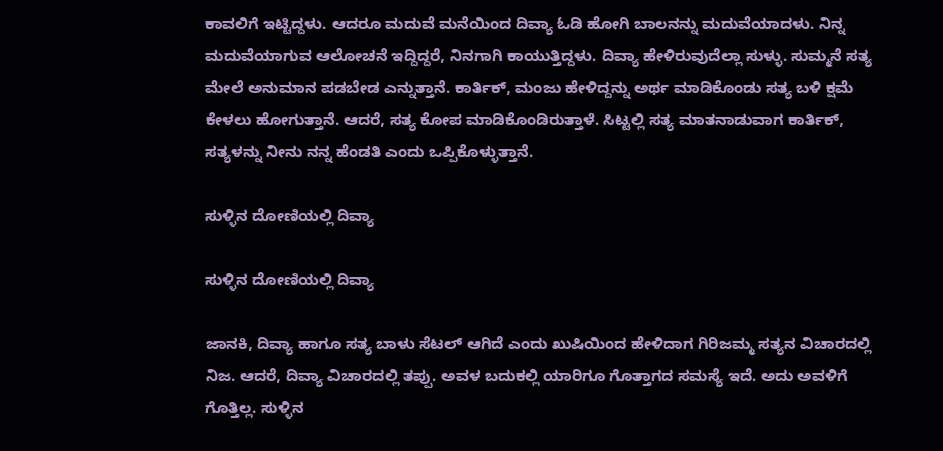ಕಾವಲಿಗೆ ಇಟ್ಟಿದ್ದಳು. ಆದರೂ ಮದುವೆ ಮನೆಯಿಂದ ದಿವ್ಯಾ ಓಡಿ ಹೋಗಿ ಬಾಲನನ್ನು ಮದುವೆಯಾದಳು. ನಿನ್ನ ಮದುವೆಯಾಗುವ ಆಲೋಚನೆ ಇದ್ದಿದ್ದರೆ, ನಿನಗಾಗಿ ಕಾಯುತ್ತಿದ್ದಳು. ದಿವ್ಯಾ ಹೇಳಿರುವುದೆಲ್ಲಾ ಸುಳ್ಳು. ಸುಮ್ಮನೆ ಸತ್ಯ ಮೇಲೆ ಅನುಮಾನ ಪಡಬೇಡ ಎನ್ನುತ್ತಾನೆ. ಕಾರ್ತಿಕ್, ಮಂಜು ಹೇಳಿದ್ದನ್ನು ಅರ್ಥ ಮಾಡಿಕೊಂಡು ಸತ್ಯ ಬಳಿ ಕ್ಷಮೆ ಕೇಳಲು ಹೋಗುತ್ತಾನೆ. ಆದರೆ, ಸತ್ಯ ಕೋಪ ಮಾಡಿಕೊಂಡಿರುತ್ತಾಳೆ. ಸಿಟ್ಟಲ್ಲಿ ಸತ್ಯ ಮಾತನಾಡುವಾಗ ಕಾರ್ತಿಕ್, ಸತ್ಯಳನ್ನು ನೀನು ನನ್ನ ಹೆಂಡತಿ ಎಂದು ಒಪ್ಪಿಕೊಳ್ಳುತ್ತಾನೆ.

ಸುಳ್ಳಿನ ದೋಣಿಯಲ್ಲಿ ದಿವ್ಯಾ

ಸುಳ್ಳಿನ ದೋಣಿಯಲ್ಲಿ ದಿವ್ಯಾ

ಜಾನಕಿ, ದಿವ್ಯಾ ಹಾಗೂ ಸತ್ಯ ಬಾಳು ಸೆಟಲ್ ಆಗಿದೆ ಎಂದು ಖುಷಿಯಿಂದ ಹೇಳಿದಾಗ ಗಿರಿಜಮ್ಮ ಸತ್ಯನ ವಿಚಾರದಲ್ಲಿ ನಿಜ. ಆದರೆ, ದಿವ್ಯಾ ವಿಚಾರದಲ್ಲಿ ತಪ್ಪು. ಅವಳ ಬದುಕಲ್ಲಿ ಯಾರಿಗೂ ಗೊತ್ತಾಗದ ಸಮಸ್ಯೆ ಇದೆ. ಅದು ಅವಳಿಗೆ ಗೊತ್ತಿಲ್ಲ. ಸುಳ್ಳಿನ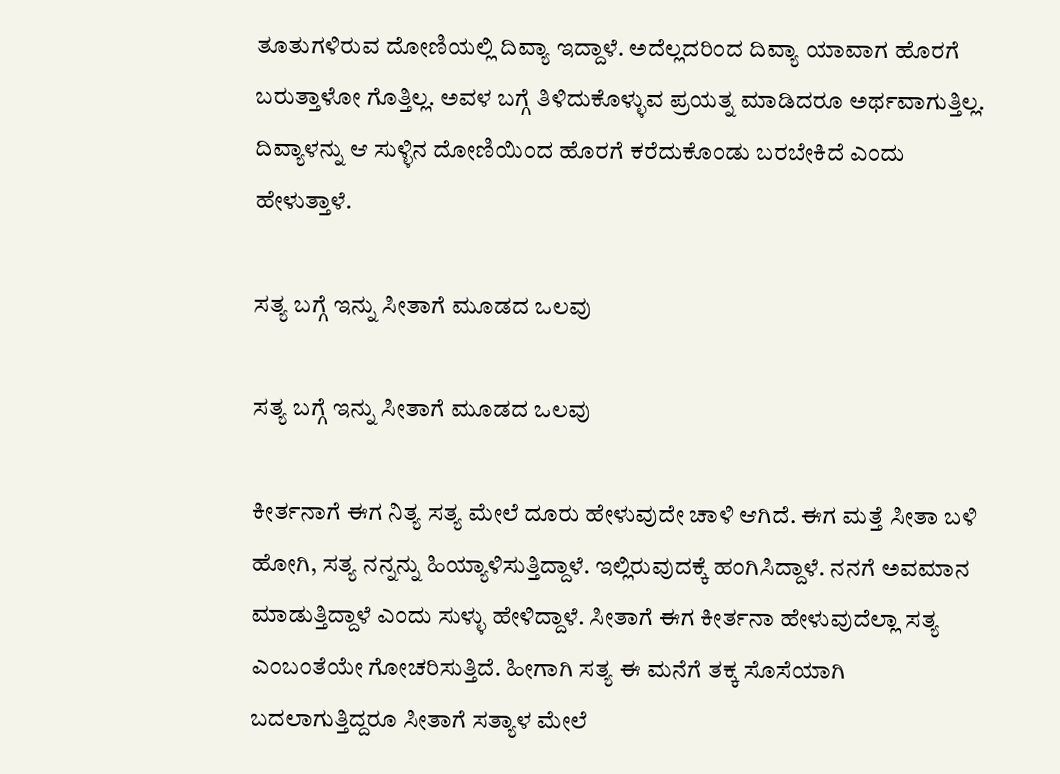ತೂತುಗಳಿರುವ ದೋಣಿಯಲ್ಲಿ ದಿವ್ಯಾ ಇದ್ದಾಳೆ. ಅದೆಲ್ಲದರಿಂದ ದಿವ್ಯಾ ಯಾವಾಗ ಹೊರಗೆ ಬರುತ್ತಾಳೋ ಗೊತ್ತಿಲ್ಲ. ಅವಳ ಬಗ್ಗೆ ತಿಳಿದುಕೊಳ್ಳುವ ಪ್ರಯತ್ನ ಮಾಡಿದರೂ ಅರ್ಥವಾಗುತ್ತಿಲ್ಲ. ದಿವ್ಯಾಳನ್ನು ಆ ಸುಳ್ಳಿನ ದೋಣಿಯಿಂದ ಹೊರಗೆ ಕರೆದುಕೊಂಡು ಬರಬೇಕಿದೆ ಎಂದು ಹೇಳುತ್ತಾಳೆ.

ಸತ್ಯ ಬಗ್ಗೆ ಇನ್ನು ಸೀತಾಗೆ ಮೂಡದ ಒಲವು

ಸತ್ಯ ಬಗ್ಗೆ ಇನ್ನು ಸೀತಾಗೆ ಮೂಡದ ಒಲವು

ಕೀರ್ತನಾಗೆ ಈಗ ನಿತ್ಯ ಸತ್ಯ ಮೇಲೆ ದೂರು ಹೇಳುವುದೇ ಚಾಳಿ ಆಗಿದೆ. ಈಗ ಮತ್ತೆ ಸೀತಾ ಬಳಿ ಹೋಗಿ, ಸತ್ಯ ನನ್ನನ್ನು ಹಿಯ್ಯಾಳಿಸುತ್ತಿದ್ದಾಳೆ. ಇಲ್ಲಿರುವುದಕ್ಕೆ ಹಂಗಿಸಿದ್ದಾಳೆ. ನನಗೆ ಅವಮಾನ ಮಾಡುತ್ತಿದ್ದಾಳೆ ಎಂದು ಸುಳ್ಳು ಹೇಳಿದ್ದಾಳೆ. ಸೀತಾಗೆ ಈಗ ಕೀರ್ತನಾ ಹೇಳುವುದೆಲ್ಲಾ ಸತ್ಯ ಎಂಬಂತೆಯೇ ಗೋಚರಿಸುತ್ತಿದೆ. ಹೀಗಾಗಿ ಸತ್ಯ ಈ ಮನೆಗೆ ತಕ್ಕ ಸೊಸೆಯಾಗಿ ಬದಲಾಗುತ್ತಿದ್ದರೂ ಸೀತಾಗೆ ಸತ್ಯಾಳ ಮೇಲೆ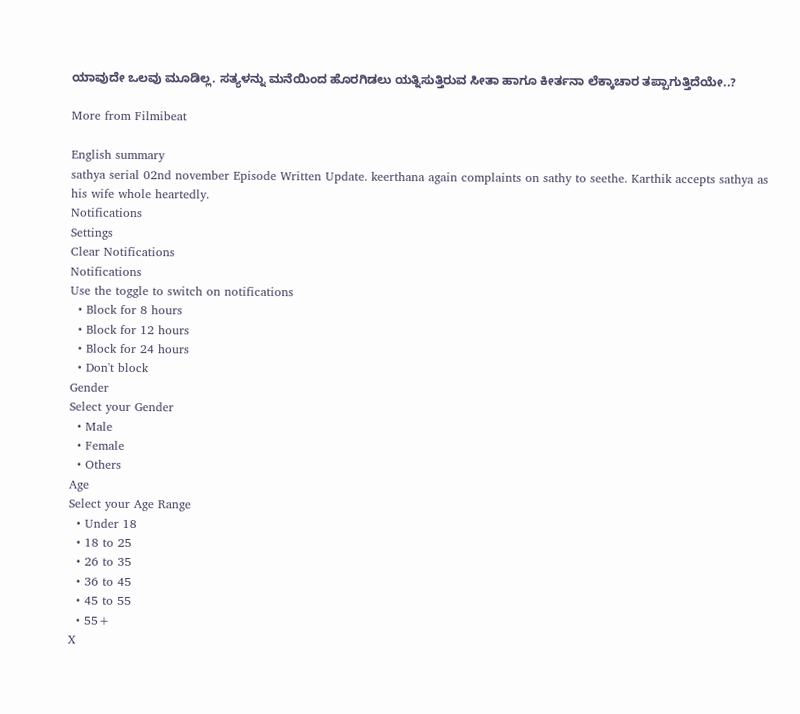ಯಾವುದೇ ಒಲವು ಮೂಡಿಲ್ಲ. ಸತ್ಯಳನ್ನು ಮನೆಯಿಂದ ಹೊರಗಿಡಲು ಯತ್ನಿಸುತ್ತಿರುವ ಸೀತಾ ಹಾಗೂ ಕೀರ್ತನಾ ಲೆಕ್ಕಾಚಾರ ತಪ್ಪಾಗುತ್ತಿದೆಯೇ..?

More from Filmibeat

English summary
sathya serial 02nd november Episode Written Update. keerthana again complaints on sathy to seethe. Karthik accepts sathya as his wife whole heartedly.
Notifications
Settings
Clear Notifications
Notifications
Use the toggle to switch on notifications
  • Block for 8 hours
  • Block for 12 hours
  • Block for 24 hours
  • Don't block
Gender
Select your Gender
  • Male
  • Female
  • Others
Age
Select your Age Range
  • Under 18
  • 18 to 25
  • 26 to 35
  • 36 to 45
  • 45 to 55
  • 55+
X